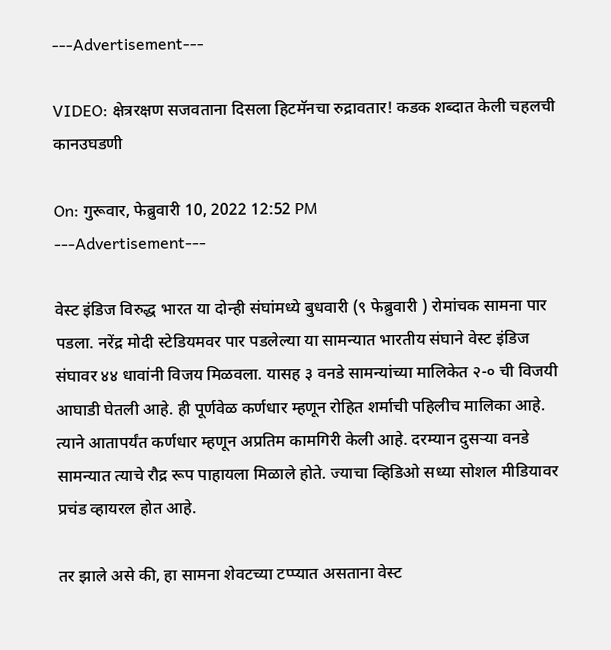---Advertisement---

VIDEO: क्षेत्ररक्षण सजवताना दिसला हिटमॅनचा रुद्रावतार! कडक शब्दात केली चहलची कानउघडणी

On: गुरूवार, फेब्रुवारी 10, 2022 12:52 PM
---Advertisement---

वेस्ट इंडिज विरुद्ध भारत या दोन्ही संघांमध्ये बुधवारी (९ फेब्रुवारी ) रोमांचक सामना पार पडला. नरेंद्र मोदी स्टेडियमवर पार पडलेल्या या सामन्यात भारतीय संघाने वेस्ट इंडिज संघावर ४४ धावांनी विजय मिळवला. यासह ३ वनडे सामन्यांच्या मालिकेत २-० ची विजयी आघाडी घेतली आहे. ही पूर्णवेळ कर्णधार म्हणून रोहित शर्माची पहिलीच मालिका आहे. त्याने आतापर्यंत कर्णधार म्हणून अप्रतिम कामगिरी केली आहे. दरम्यान दुसऱ्या वनडे सामन्यात त्याचे रौद्र रूप पाहायला मिळाले होते. ज्याचा व्हिडिओ सध्या सोशल मीडियावर प्रचंड व्हायरल होत आहे.

तर झाले असे की, हा सामना शेवटच्या टप्प्यात असताना वेस्ट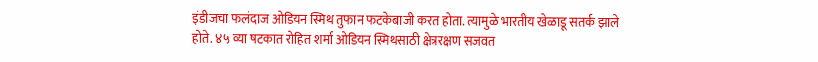इंडीजचा फलंदाज ओडियन स्मिथ तुफान फटकेबाजी करत होता. त्यामुळे भारतीय खेळाडू सतर्क झाले होते. ४५ व्या षटकात रोहित शर्मा ओडियन स्मिथसाठी क्षेत्ररक्षण सजवत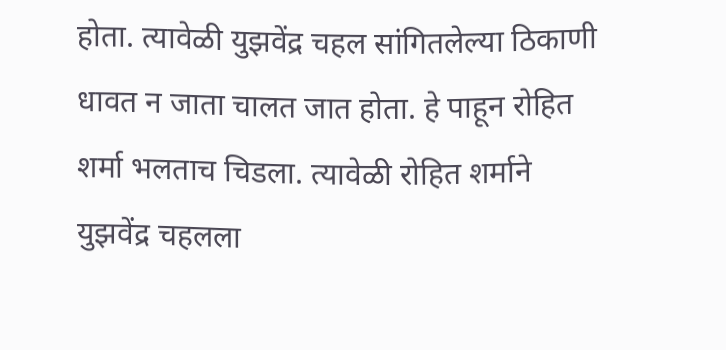होता. त्यावेळी युझवेंद्र चहल सांगितलेल्या ठिकाणी धावत न जाता चालत जात होता. हे पाहून रोहित शर्मा भलताच चिडला. त्यावेळी रोहित शर्माने युझवेंद्र चहलला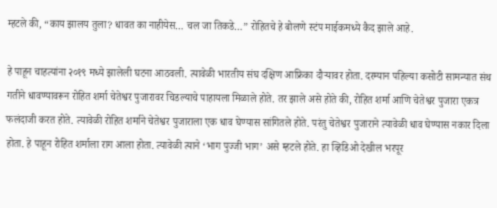म्हटले की, “काय झालय तुला? धावत का नाहीयेस… चल जा तिकडे…” रोहितचे हे बोलणे स्टंप माईकमध्ये कैद झाले आहे.

हे पाहून चाहत्यांना २०१९ मध्ये झालेली घटना आठवली. त्यावेळी भारतीय संघ दक्षिण आफ्रिका दौऱ्यावर होता. दरम्यान पहिल्या कसोटी सामन्यात संथ गतीने धावण्यावरून रोहित शर्मा चेतेश्वर पुजारावर चिडल्याचे पाहायला मिळाले होते. तर झाले असे होते की, रोहित शर्मा आणि चेतेश्वर पुजारा एकत्र फलंदाजी करत होते. त्यावेळी रोहित शर्माने चेतेश्वर पुजाराला एक धाव घेण्यास सांगितले होते. परंतु चेतेश्वर पुजाराने त्यावेळी धाव घेण्यास नकार दिला होता. हे पाहून रोहित शर्माला राग आला होता. त्यावेळी त्याने ‘भाग पुज्जी भाग’ असे म्हटले होते. हा व्हिडिओ देखील भरपूर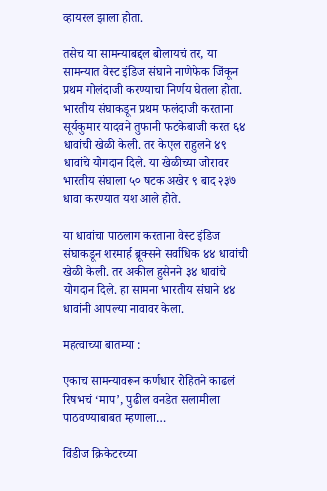व्हायरल झाला होता.

तसेच या सामन्याबद्दल बोलायचं तर, या सामन्यात वेस्ट इंडिज संघाने नाणेफेक जिंकून प्रथम गोलंदाजी करण्याचा निर्णय घेतला होता. भारतीय संघाकडून प्रथम फलंदाजी करताना सूर्यकुमार यादवने तुफानी फटकेबाजी करत ६४ धावांची खेळी केली. तर केएल राहुलने ४९ धावांचे योगदान दिले. या खेळीच्या जोरावर भारतीय संघाला ५० षटक अखेर ९ बाद २३७ धावा करण्यात यश आले होते.

या धावांचा पाठलाग करताना वेस्ट इंडिज संघाकडून शरमार्ह ब्रूक्सने सर्वाधिक ४४ धावांची खेळी केली. तर अकील हुसेनने ३४ धावांचे योगदान दिले. हा सामना भारतीय संघाने ४४ धावांनी आपल्या नावावर केला.

महत्वाच्या बातम्या :

एकाच सामन्यावरून कर्णधार रोहितने काढलं रिषभचं ‘माप’, पुढील वनडेत सलामीला पाठवण्याबाबत म्हणाला…

विंडीज क्रिकेटरच्या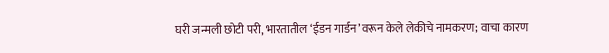घरी जन्मली छोटी परी, भारतातील ‘ईडन गार्डन’वरून केले लेकीचे नामकरण; वाचा कारण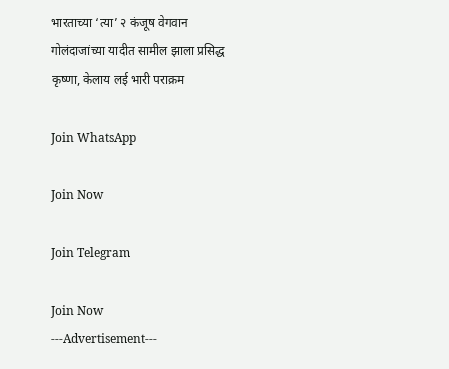भारताच्या ‘त्या’ २ कंजूष वेगवान गोलंदाजांच्या यादीत सामील झाला प्रसिद्ध कृष्णा, केलाय लई भारी पराक्रम

Join WhatsApp

Join Now

Join Telegram

Join Now
---Advertisement---